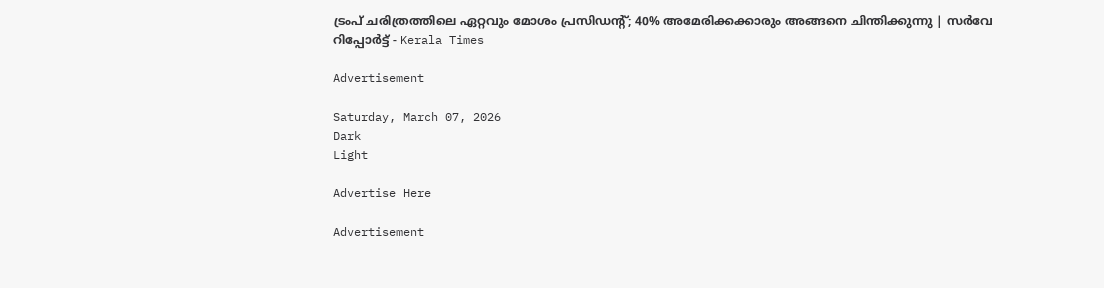ട്രംപ് ചരിത്രത്തിലെ ഏറ്റവും മോശം പ്രസിഡന്റ്; 40% അമേരിക്കക്കാരും അങ്ങനെ ചിന്തിക്കുന്നു | സർവേ റിപ്പോർട്ട് - Kerala Times

Advertisement

Saturday, March 07, 2026
Dark
Light

Advertise Here

Advertisement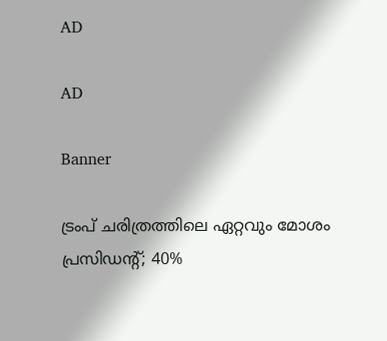AD

AD

Banner

ട്രംപ് ചരിത്രത്തിലെ ഏറ്റവും മോശം പ്രസിഡന്റ്; 40%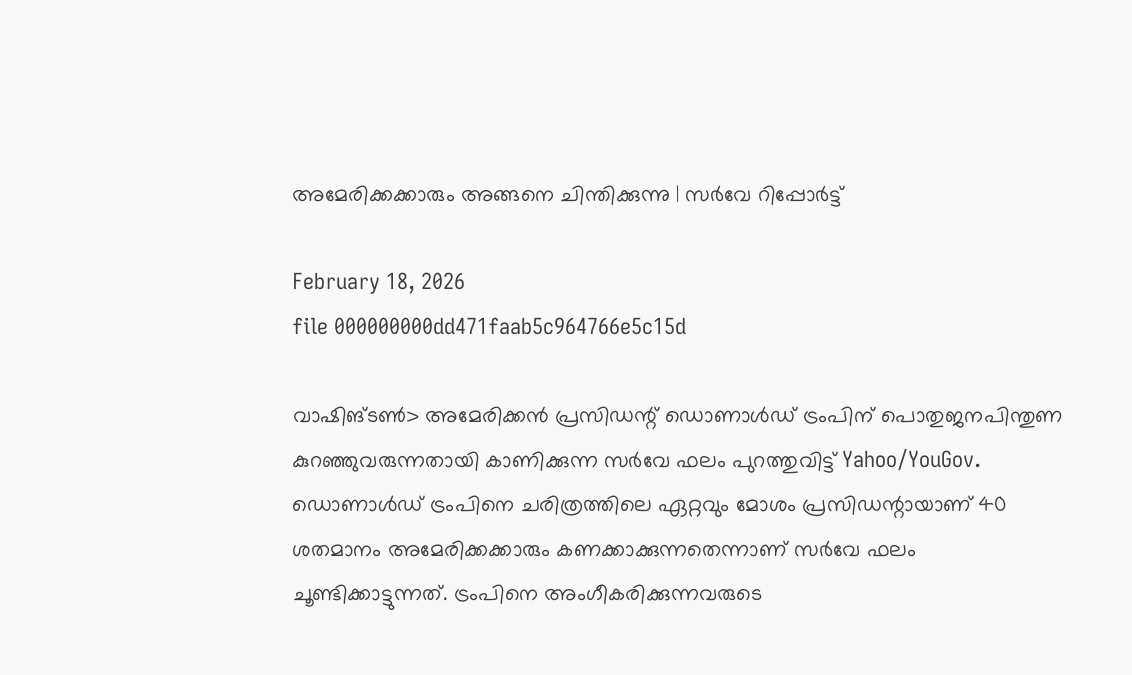അമേരിക്കക്കാരും അങ്ങനെ ചിന്തിക്കുന്നു | സർവേ റിപ്പോർട്ട്

February 18, 2026
file 000000000dd471faab5c964766e5c15d

വാഷിങ്ടൺ> അമേരിക്കൻ പ്രസിഡന്റ് ഡൊണാൾഡ് ട്രംപിന് പൊതുജനപിന്തുണ കുറഞ്ഞുവരുന്നതായി കാണിക്കുന്ന സർവേ ഫലം പുറത്തുവിട്ട് Yahoo/YouGov. ഡൊണാൾഡ് ട്രംപിനെ ചരിത്രത്തിലെ ഏറ്റവും മോശം പ്രസിഡന്റായാണ് 40 ശതമാനം അമേരിക്കക്കാരും കണക്കാക്കുന്നതെന്നാണ്‌ സർവേ ഫലം ചൂണ്ടിക്കാട്ടുന്നത്. ട്രംപിനെ അംഗീകരിക്കുന്നവരുടെ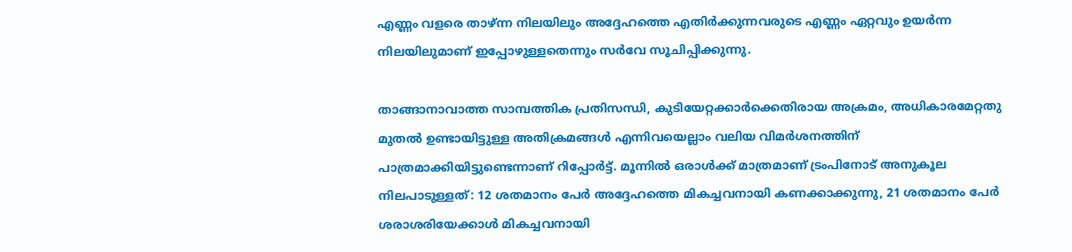എണ്ണം വളരെ താഴ്ന്ന നിലയിലും അദ്ദേഹത്തെ എതിർക്കുന്നവരുടെ എണ്ണം ഏറ്റവും ഉയർന്ന നിലയിലുമാണ് ഇപ്പോഴുള്ളതെന്നും സർവേ സൂചിപ്പിക്കുന്നു.

താങ്ങാനാവാത്ത സാമ്പത്തിക പ്രതിസന്ധി, കുടിയേറ്റക്കാർക്കെതിരായ അക്രമം, അധികാരമേറ്റതു മുതൽ ഉണ്ടായിട്ടുള്ള അതിക്രമങ്ങൾ എന്നിവയെല്ലാം വലിയ വിമർശനത്തിന് പാത്രമാക്കിയിട്ടുണ്ടെന്നാണ് റിപ്പോർട്ട്. മൂന്നിൽ ഒരാൾക്ക് മാത്രമാണ് ട്രംപിനോട് അനുകൂല നിലപാടുള്ളത്: 12 ശതമാനം പേർ അദ്ദേഹത്തെ മികച്ചവനായി കണക്കാക്കുന്നു, 21 ശതമാനം പേർ ശരാശരിയേക്കാൾ മികച്ചവനായി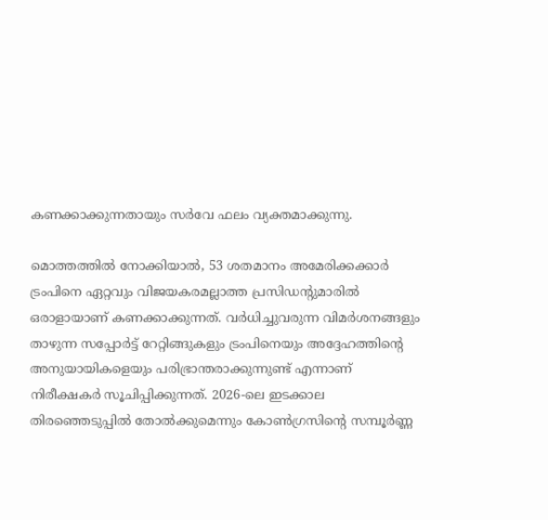കണക്കാക്കുന്നതായും സർവേ ഫലം വ്യക്തമാക്കുന്നു.

മൊത്തത്തിൽ നോക്കിയാൽ, 53 ശതമാനം അമേരിക്കക്കാർ ട്രംപിനെ ഏറ്റവും വിജയകരമല്ലാത്ത പ്രസിഡന്റുമാരിൽ ഒരാളായാണ് കണക്കാക്കുന്നത്. വർധിച്ചുവരുന്ന വിമർശനങ്ങളും താഴുന്ന സപ്പോർട്ട് റേറ്റിങ്ങുകളും ട്രംപിനെയും അദ്ദേഹത്തിന്റെ അനുയായികളെയും പരിഭ്രാന്തരാക്കുന്നുണ്ട് എന്നാണ് നിരീക്ഷകർ സൂചിപ്പിക്കുന്നത്. 2026-ലെ ഇടക്കാല തിരഞ്ഞെടുപ്പിൽ തോൽക്കുമെന്നും കോൺഗ്രസിന്റെ സമ്പൂർണ്ണ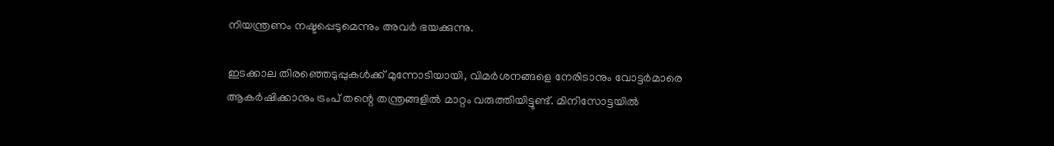നിയന്ത്രണം നഷ്ടപ്പെടുമെന്നും അവർ ഭയക്കുന്നു.

ഇടക്കാല തിരഞ്ഞെടുപ്പുകൾക്ക് മുന്നോടിയായി, വിമർശനങ്ങളെ നേരിടാനും വോട്ടർമാരെ ആകർഷിക്കാനും ട്രംപ് തന്റെ തന്ത്രങ്ങളിൽ മാറ്റം വരുത്തിയിട്ടുണ്ട്. മിനിസോട്ടയിൽ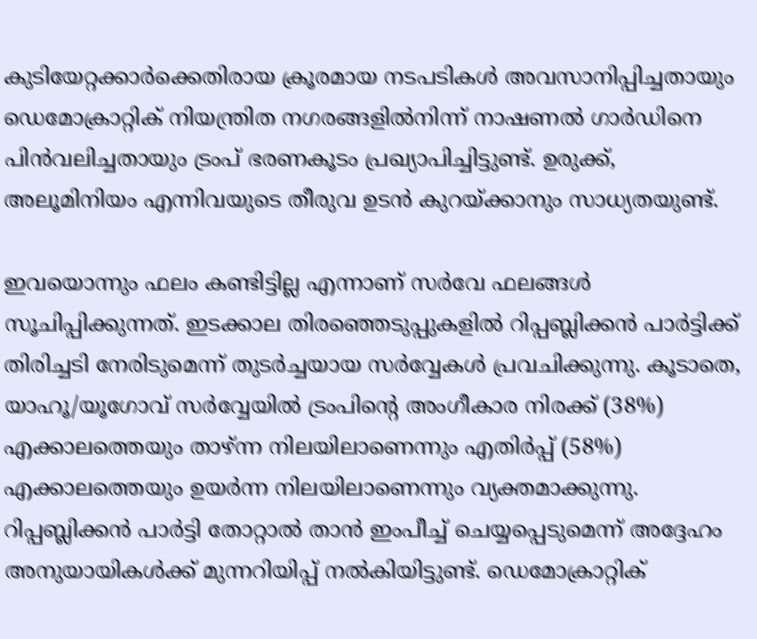കുടിയേറ്റക്കാർക്കെതിരായ ക്രൂരമായ നടപടികൾ അവസാനിപ്പിച്ചതായും  ഡെമോക്രാറ്റിക് നിയന്ത്രിത നഗരങ്ങളിൽനിന്ന് നാഷണൽ ഗാർഡിനെ പിൻവലിച്ചതായും ട്രംപ് ഭരണകൂടം പ്രഖ്യാപിച്ചിട്ടുണ്ട്. ഉരുക്ക്, അലൂമിനിയം എന്നിവയുടെ തീരുവ ഉടൻ കുറയ്ക്കാനും സാധ്യതയുണ്ട്.

ഇവയൊന്നും ഫലം കണ്ടിട്ടില്ല എന്നാണ് സർവേ ഫലങ്ങൾ സൂചിപ്പിക്കുന്നത്. ഇടക്കാല തിരഞ്ഞെടുപ്പുകളിൽ റിപ്പബ്ലിക്കൻ പാർട്ടിക്ക് തിരിച്ചടി നേരിടുമെന്ന് തുടർച്ചയായ സർവ്വേകൾ പ്രവചിക്കുന്നു. കൂടാതെ, യാഹൂ/യൂഗോവ് സർവ്വേയിൽ ട്രംപിന്റെ അംഗീകാര നിരക്ക് (38%) എക്കാലത്തെയും താഴ്ന്ന നിലയിലാണെന്നും എതിർപ്പ് (58%) എക്കാലത്തെയും ഉയർന്ന നിലയിലാണെന്നും വ്യക്തമാക്കുന്നു. റിപ്പബ്ലിക്കൻ പാർട്ടി തോറ്റാൽ താൻ ഇംപീച്ച് ചെയ്യപ്പെടുമെന്ന് അദ്ദേഹം അനുയായികൾക്ക് മുന്നറിയിപ്പ് നൽകിയിട്ടുണ്ട്. ഡെമോക്രാറ്റിക്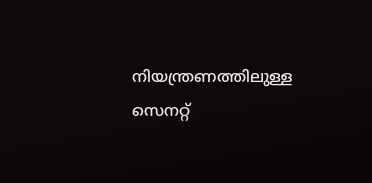നിയന്ത്രണത്തിലുള്ള സെനറ്റ്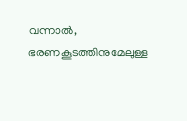വന്നാൽ, ഭരണകൂടത്തിനുമേലുള്ള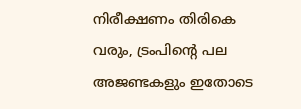നിരീക്ഷണം തിരികെ വരും, ട്രംപിന്റെ പല അജണ്ടകളും ഇതോടെ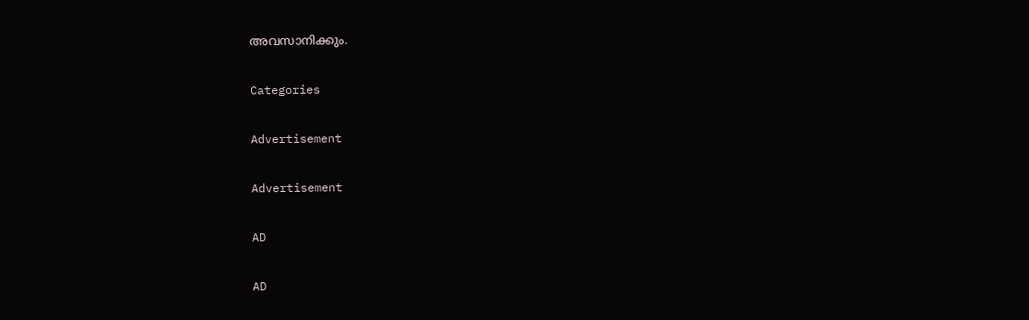അവസാനിക്കും.

Categories

Advertisement

Advertisement

AD

AD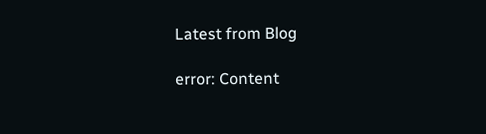Latest from Blog

error: Content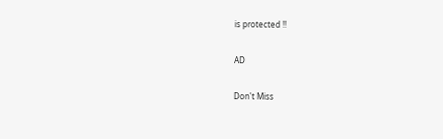is protected !!

AD

Don't Miss